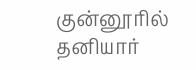குன்னூரில் தனியார்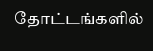தோட்டங்களில்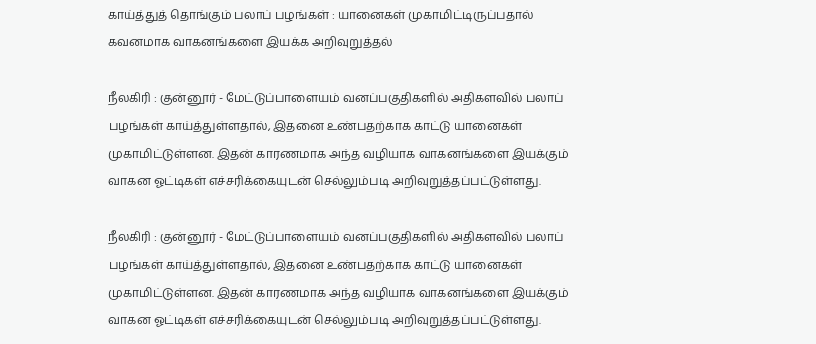காய்த்துத் தொங்கும் பலாப் பழங்கள் : யானைகள் முகாமிட்டிருப்பதால் கவனமாக வாகனங்களை இயக்க அறிவுறுத்தல்

நீலகிரி : குன்னூர் - மேட்டுப்பாளையம் வனப்பகுதிகளில் அதிகளவில் பலாப் பழங்கள் காய்த்துள்ளதால், இதனை உண்பதற்காக காட்டு யானைகள் முகாமிட்டுள்ளன. இதன் காரணமாக அந்த வழியாக வாகனங்களை இயக்கும் வாகன ஓட்டிகள் எச்சரிக்கையுடன் செல்லும்படி அறிவுறுத்தப்பட்டுள்ளது.

நீலகிரி : குன்னூர் - மேட்டுப்பாளையம் வனப்பகுதிகளில் அதிகளவில் பலாப் பழங்கள் காய்த்துள்ளதால், இதனை உண்பதற்காக காட்டு யானைகள் முகாமிட்டுள்ளன. இதன் காரணமாக அந்த வழியாக வாகனங்களை இயக்கும் வாகன ஓட்டிகள் எச்சரிக்கையுடன் செல்லும்படி அறிவுறுத்தப்பட்டுள்ளது.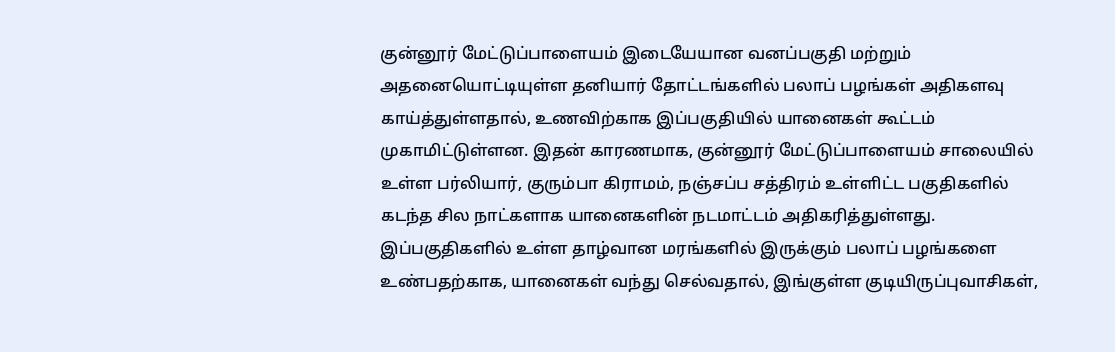குன்னூர் மேட்டுப்பாளையம் இடையேயான வனப்பகுதி மற்றும் அதனையொட்டியுள்ள தனியார் தோட்டங்களில் பலாப் பழங்கள் அதிகளவு காய்த்துள்ளதால், உணவிற்காக இப்பகுதியில் யானைகள் கூட்டம் முகாமிட்டுள்ளன. இதன் காரணமாக, குன்னூர் மேட்டுப்பாளையம் சாலையில் உள்ள பர்லியார், குரும்பா கிராமம், நஞ்சப்ப சத்திரம் உள்ளிட்ட பகுதிகளில் கடந்த சில நாட்களாக யானைகளின் நடமாட்டம் அதிகரித்துள்ளது. இப்பகுதிகளில் உள்ள தாழ்வான மரங்களில் இருக்கும் பலாப் பழங்களை உண்பதற்காக, யானைகள் வந்து செல்வதால், இங்குள்ள குடியிருப்புவாசிகள்,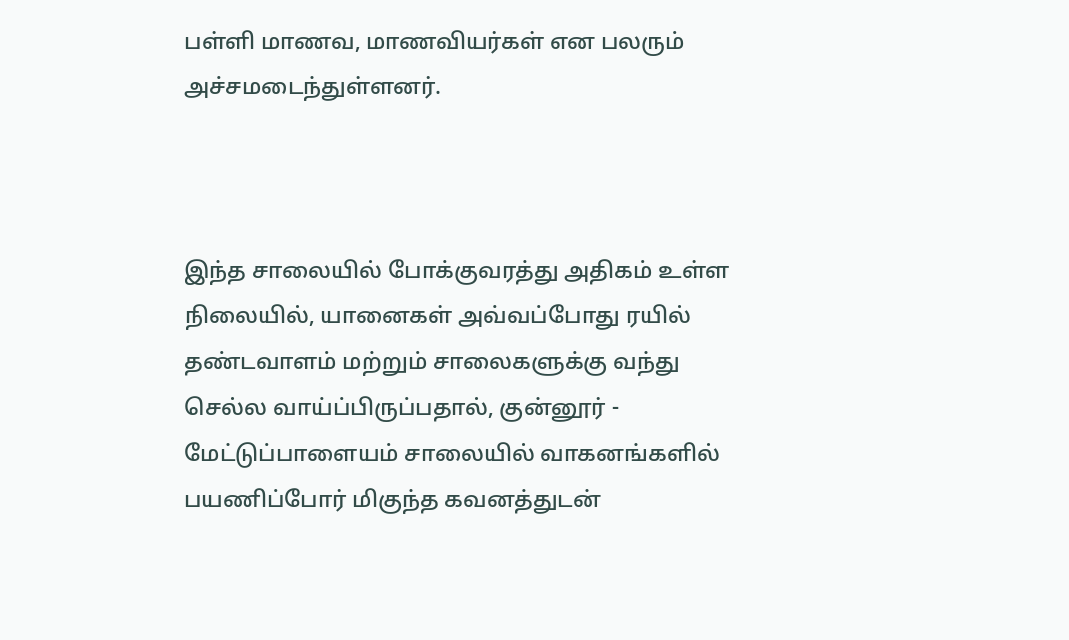பள்ளி மாணவ, மாணவியர்கள் என பலரும் அச்சமடைந்துள்ளனர்.



இந்த சாலையில் போக்குவரத்து அதிகம் உள்ள நிலையில், யானைகள் அவ்வப்போது ரயில் தண்டவாளம் மற்றும் சாலைகளுக்கு வந்து செல்ல வாய்ப்பிருப்பதால், குன்னூர் - மேட்டுப்பாளையம் சாலையில் வாகனங்களில் பயணிப்போர் மிகுந்த கவனத்துடன்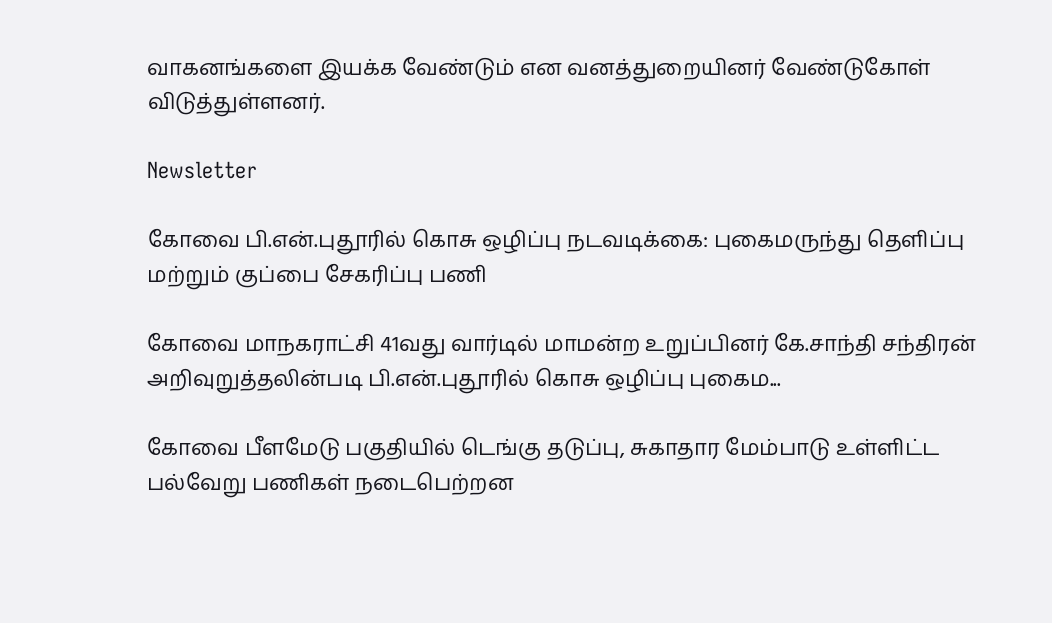வாகனங்களை இயக்க வேண்டும் என வனத்துறையினர் வேண்டுகோள் விடுத்துள்ளனர்.

Newsletter

கோவை பி.என்.புதூரில் கொசு ஒழிப்பு நடவடிக்கை: புகைமருந்து தெளிப்பு மற்றும் குப்பை சேகரிப்பு பணி

கோவை மாநகராட்சி 41வது வார்டில் மாமன்ற உறுப்பினர் கே.சாந்தி சந்திரன் அறிவுறுத்தலின்படி பி.என்.புதூரில் கொசு ஒழிப்பு புகைம...

கோவை பீளமேடு பகுதியில் டெங்கு தடுப்பு, சுகாதார மேம்பாடு உள்ளிட்ட பல்வேறு பணிகள் நடைபெற்றன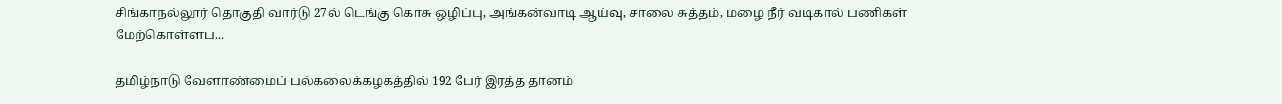சிங்காநல்லூர் தொகுதி வார்டு 27ல் டெங்கு கொசு ஒழிப்பு, அங்கன்வாடி ஆய்வு, சாலை சுத்தம், மழை நீர் வடிகால் பணிகள் மேற்கொள்ளப...

தமிழ்நாடு வேளாண்மைப் பல்கலைக்கழகத்தில் 192 பேர் இரத்த தானம்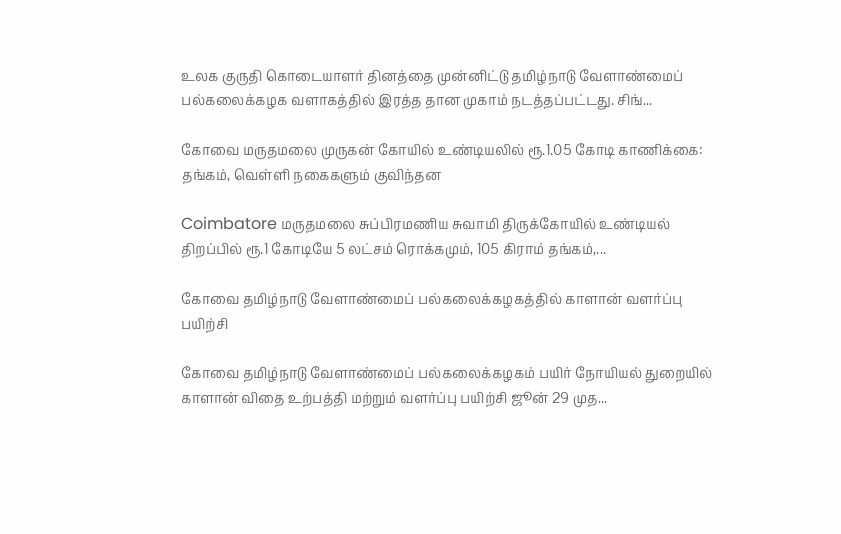உலக குருதி கொடையாளர் தினத்தை முன்னிட்டு தமிழ்நாடு வேளாண்மைப் பல்கலைக்கழக வளாகத்தில் இரத்த தான முகாம் நடத்தப்பட்டது. சிங்...

கோவை மருதமலை முருகன் கோயில் உண்டியலில் ரூ.1.05 கோடி காணிக்கை: தங்கம், வெள்ளி நகைகளும் குவிந்தன

Coimbatore மருதமலை சுப்பிரமணிய சுவாமி திருக்கோயில் உண்டியல் திறப்பில் ரூ.1 கோடியே 5 லட்சம் ரொக்கமும், 105 கிராம் தங்கம்,...

கோவை தமிழ்நாடு வேளாண்மைப் பல்கலைக்கழகத்தில் காளான் வளர்ப்பு பயிற்சி

கோவை தமிழ்நாடு வேளாண்மைப் பல்கலைக்கழகம் பயிர் நோயியல் துறையில் காளான் விதை உற்பத்தி மற்றும் வளர்ப்பு பயிற்சி ஜூன் 29 முத...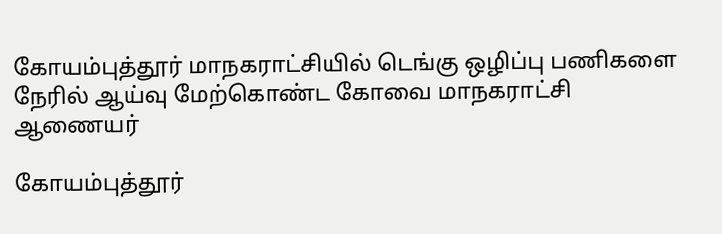கோயம்புத்தூர் மாநகராட்சியில் டெங்கு ஒழிப்பு பணிகளை நேரில் ஆய்வு மேற்கொண்ட கோவை மாநகராட்சி ஆணையர்

கோயம்புத்தூர்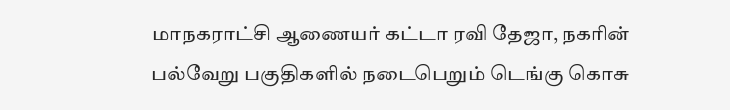மாநகராட்சி ஆணையர் கட்டா ரவி தேஜா, நகரின் பல்வேறு பகுதிகளில் நடைபெறும் டெங்கு கொசு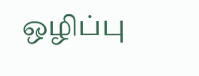ஒழிப்பு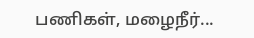பணிகள், மழைநீர்...